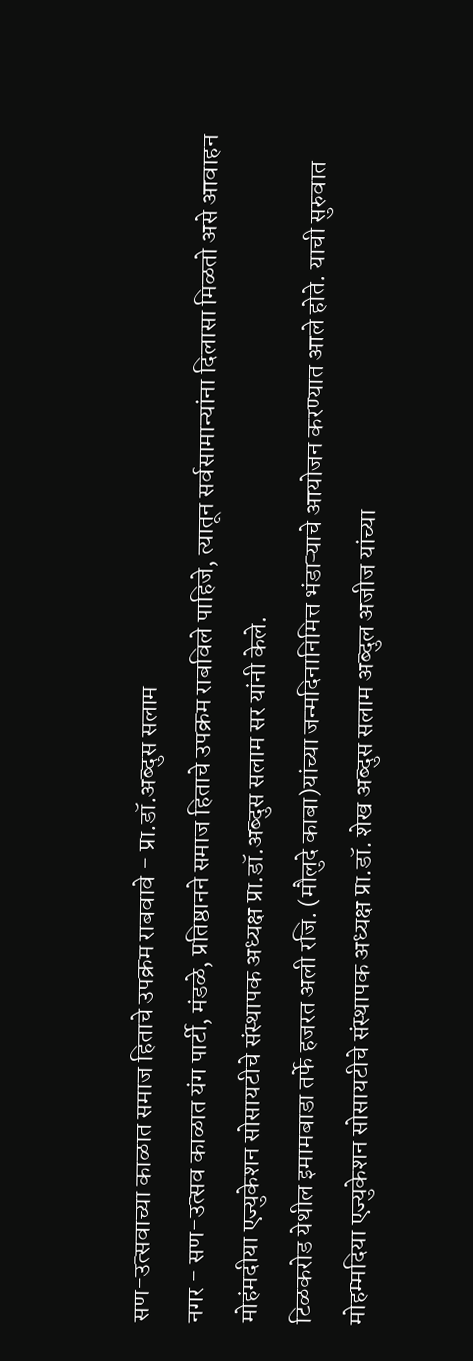सण-उत्सवाच्या काळात समाज हिताचे उपक्रम राबवावे - प्रा.डॉ.अब्दुस सलाम
नगर - सण-उत्सव काळात यंग पार्टी, मंडळे, प्रतिष्ठानने समाज हिताचे उपक्रम राबविले पाहिजे, त्यातून सर्वसामान्यांना दिलासा मिळतो असे आवाहन मोहंमदीया एज्युकेशन सोसायटीचे संस्थापक अध्यक्ष प्रा.डॉ.अब्दुस सलाम सर यांनी केले.
टिळकरोड येथील इमामबाडा तर्फे हजरत अली रजि. (मौलुदे काबा)यांच्या जन्मदिनानिमित्त भंडाऱ्याचे आयोजन करण्यात आले होते. याची सुरुवात मोहम्मदिया एज्युकेशन सोसायटीचे संस्थापक अध्यक्ष प्रा.डॉ. शेख अब्दुस सलाम अब्दुल अजीज यांच्या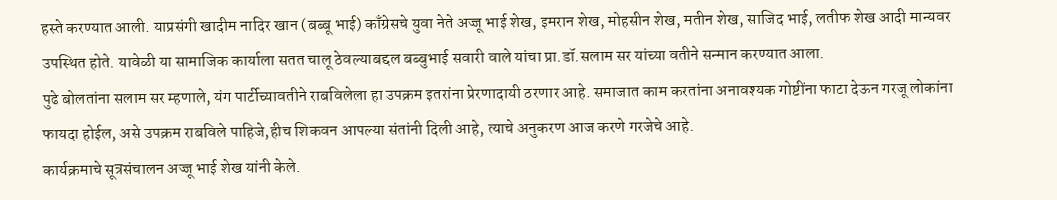हस्ते करण्यात आली. याप्रसंगी खादीम नादिर खान (बब्बू भाई) काँग्रेसचे युवा नेते अज्जू भाई शेख, इमरान शेख, मोहसीन शेख, मतीन शेख, साजिद भाई, लतीफ शेख आदी मान्यवर उपस्थित होते. यावेळी या सामाजिक कार्याला सतत चालू ठेवल्याबद्दल बब्बुभाई सवारी वाले यांचा प्रा.डॉ.सलाम सर यांच्या वतीने सन्मान करण्यात आला.
पुढे बोलतांना सलाम सर म्हणाले, यंग पार्टीच्यावतीने राबविलेला हा उपक्रम इतरांना प्रेरणादायी ठरणार आहे. समाजात काम करतांना अनावश्यक गोष्टींना फाटा देऊन गरजू लोकांना फायदा होईल, असे उपक्रम राबविले पाहिजे,हीच शिकवन आपल्या संतांनी दिली आहे, त्याचे अनुकरण आज करणे गरजेचे आहे.
कार्यक्रमाचे सूत्रसंचालन अज्जू भाई शेख यांनी केले.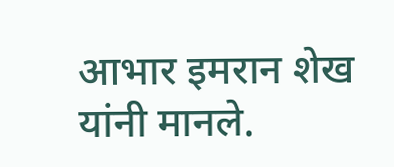आभार इमरान शेख यांनी मानले.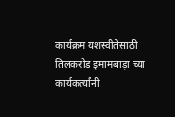कार्यक्रम यशस्वीतेसाठी तिलकरोड इमामबाड़ा च्या कार्यकर्त्यांनी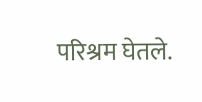परिश्रम घेतले.